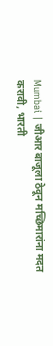Mumbai | जीआर बाजूला ठेवून मच्छिमारांना मदत करावी, भारती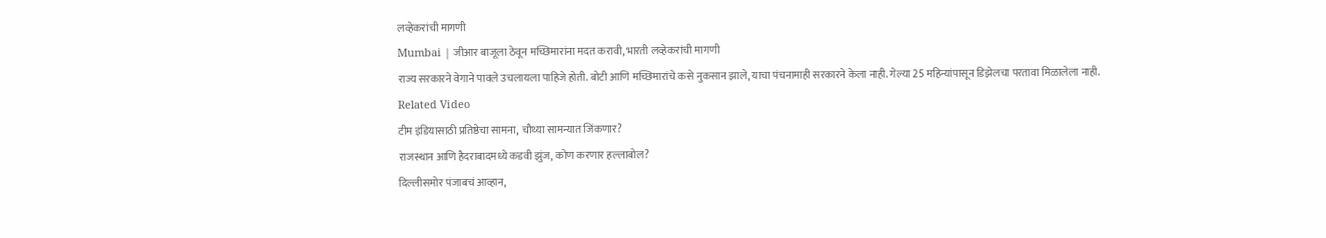लव्हेकरांची मागणी
Mumbai | जीआर बाजूला ठेवून मच्छिमारांना मदत करावी, भारती लव्हेकरांची मागणी
राज्य सरकारने वेगाने पावले उचलायला पाहिजे होती. बोटी आणि मच्छिमारांचे कसे नुकसान झाले, याचा पंचनामाही सरकारने केला नाही. गेल्या 25 महिन्यांपासून डिझेलचा परतावा मिळालेला नाही.
Related Video
टीम इंडियासाठी प्रतिष्ठेचा सामना, चौथ्या सामन्यात जिंकणार?
राजस्थान आणि हैदराबादमध्ये कडवी झुंज, कोण करणार हल्लाबोल?
दिल्लीसमोर पंजाबचं आव्हान,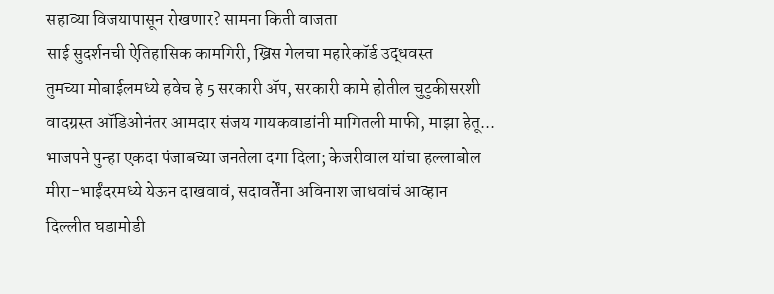सहाव्या विजयापासून रोखणार? सामना किती वाजता
साई सुदर्शनची ऐतिहासिक कामगिरी, ख्रिस गेलचा महारेकॉर्ड उद्धवस्त
तुमच्या मोबाईलमध्ये हवेच हे 5 सरकारी ॲप, सरकारी कामे होतील चुटुकीसरशी
वादग्रस्त ऑडिओनंतर आमदार संजय गायकवाडांनी मागितली माफी, माझा हेतू...
भाजपने पुन्हा एकदा पंजाबच्या जनतेला दगा दिला; केजरीवाल यांचा हल्लाबोल
मीरा-भाईंदरमध्ये येऊन दाखवावं, सदावर्तेंना अविनाश जाधवांचं आव्हान
दिल्लीत घडामोडी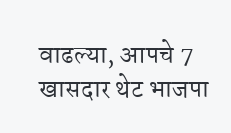वाढल्या, आपचे 7 खासदार थेट भाजपा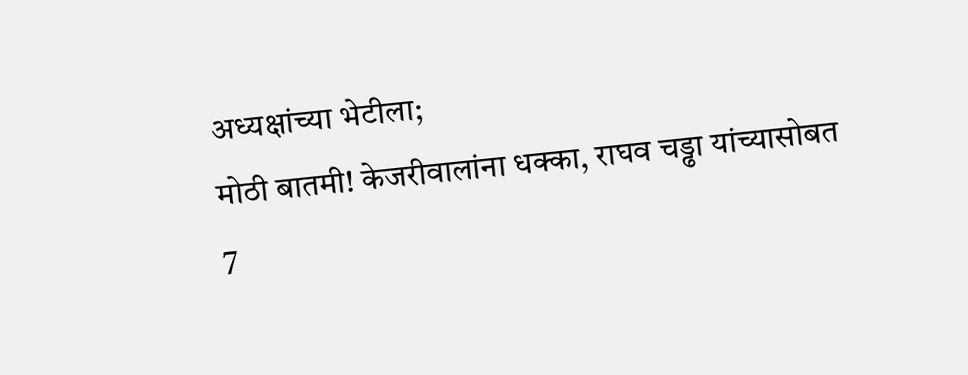अध्यक्षांच्या भेटीला;
मोठी बातमी! केजरीवालांना धक्का, राघव चड्ढा यांच्यासोबत 7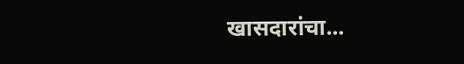खासदारांचा...